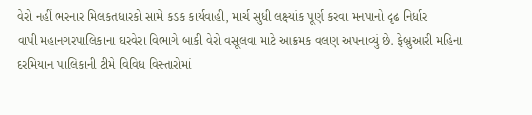વેરો નહીં ભરનાર મિલકતધારકો સામે કડક કાર્યવાહી, માર્ચ સુધી લક્ષ્યાંક પૂર્ણ કરવા મનપાનો દૃઢ નિર્ધાર
વાપી મહાનગરપાલિકાના ઘરવેરા વિભાગે બાકી વેરો વસૂલવા માટે આક્રમક વલણ અપનાવ્યું છે. ફેબ્રુઆરી મહિના દરમિયાન પાલિકાની ટીમે વિવિધ વિસ્તારોમાં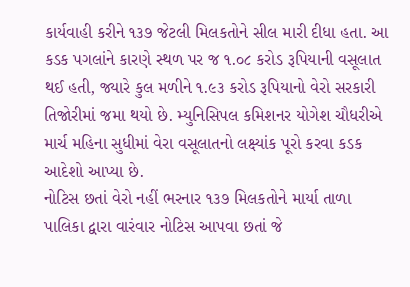કાર્યવાહી કરીને ૧૩૭ જેટલી મિલકતોને સીલ મારી દીધા હતા. આ કડક પગલાંને કારણે સ્થળ પર જ ૧.૦૮ કરોડ રૂપિયાની વસૂલાત થઈ હતી, જ્યારે કુલ મળીને ૧.૯૩ કરોડ રૂપિયાનો વેરો સરકારી તિજોરીમાં જમા થયો છે. મ્યુનિસિપલ કમિશનર યોગેશ ચૌધરીએ માર્ચ મહિના સુધીમાં વેરા વસૂલાતનો લક્ષ્યાંક પૂરો કરવા કડક આદેશો આપ્યા છે.
નોટિસ છતાં વેરો નહીં ભરનાર ૧૩૭ મિલકતોને માર્યા તાળા
પાલિકા દ્વારા વારંવાર નોટિસ આપવા છતાં જે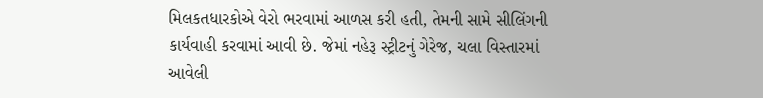મિલકતધારકોએ વેરો ભરવામાં આળસ કરી હતી, તેમની સામે સીલિંગની કાર્યવાહી કરવામાં આવી છે. જેમાં નહેરૂ સ્ટ્રીટનું ગેરેજ, ચલા વિસ્તારમાં આવેલી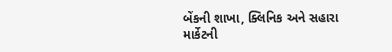બેંકની શાખા, ક્લિનિક અને સહારા માર્કેટની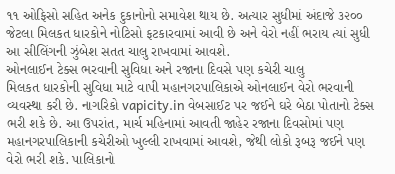૧૧ ઓફિસો સહિત અનેક દુકાનોનો સમાવેશ થાય છે. અત્યાર સુધીમાં અંદાજે ૩૨૦૦ જેટલા મિલકત ધારકોને નોટિસો ફટકારવામાં આવી છે અને વેરો નહીં ભરાય ત્યાં સુધી આ સીલિંગની ઝુંબેશ સતત ચાલુ રાખવામાં આવશે.
ઓનલાઈન ટેક્સ ભરવાની સુવિધા અને રજાના દિવસે પણ કચેરી ચાલુ
મિલકત ધારકોની સુવિધા માટે વાપી મહાનગરપાલિકાએ ઓનલાઈન વેરો ભરવાની વ્યવસ્થા કરી છે. નાગરિકો vapicity.in વેબસાઈટ પર જઈને ઘરે બેઠા પોતાનો ટેક્સ ભરી શકે છે. આ ઉપરાંત, માર્ચ મહિનામાં આવતી જાહેર રજાના દિવસોમાં પણ મહાનગરપાલિકાની કચેરીઓ ખુલ્લી રાખવામાં આવશે, જેથી લોકો રૂબરૂ જઈને પણ વેરો ભરી શકે. પાલિકાનો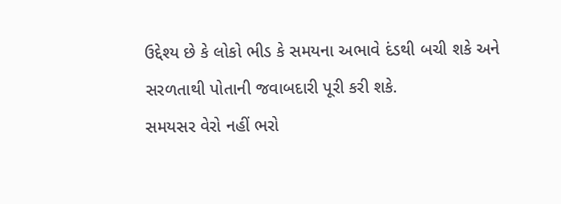ઉદ્દેશ્ય છે કે લોકો ભીડ કે સમયના અભાવે દંડથી બચી શકે અને સરળતાથી પોતાની જવાબદારી પૂરી કરી શકે.
સમયસર વેરો નહીં ભરો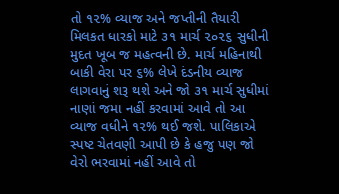તો ૧૨% વ્યાજ અને જપ્તીની તૈયારી
મિલકત ધારકો માટે ૩૧ માર્ચ ૨૦૨૬ સુધીની મુદત ખૂબ જ મહત્વની છે. માર્ચ મહિનાથી બાકી વેરા પર ૬% લેખે દંડનીય વ્યાજ લાગવાનું શરૂ થશે અને જો ૩૧ માર્ચ સુધીમાં નાણાં જમા નહીં કરવામાં આવે તો આ વ્યાજ વધીને ૧૨% થઈ જશે. પાલિકાએ સ્પષ્ટ ચેતવણી આપી છે કે હજુ પણ જો વેરો ભરવામાં નહીં આવે તો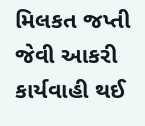મિલકત જપ્તી જેવી આકરી કાર્યવાહી થઈ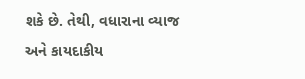શકે છે. તેથી, વધારાના વ્યાજ અને કાયદાકીય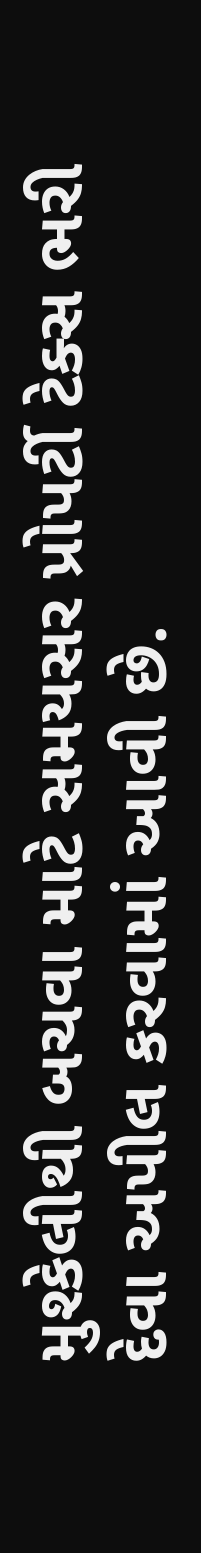મુશ્કેલીથી બચવા માટે સમયસર પ્રોપર્ટી ટેક્સ ભરી દેવા અપીલ કરવામાં આવી છે.